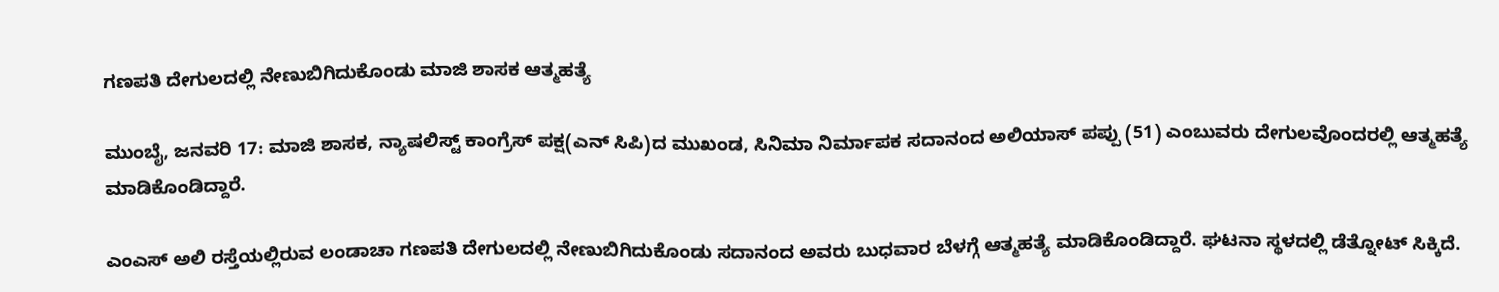ಗಣಪತಿ ದೇಗುಲದಲ್ಲಿ ನೇಣುಬಿಗಿದುಕೊಂಡು ಮಾಜಿ ಶಾಸಕ ಆತ್ಮಹತ್ಯೆ

ಮುಂಬೈ, ಜನವರಿ 17: ಮಾಜಿ ಶಾಸಕ, ನ್ಯಾಷಲಿಸ್ಟ್ ಕಾಂಗ್ರೆಸ್ ಪಕ್ಷ(ಎನ್ ಸಿಪಿ)ದ ಮುಖಂಡ, ಸಿನಿಮಾ ನಿರ್ಮಾಪಕ ಸದಾನಂದ ಅಲಿಯಾಸ್ ಪಪ್ಪು (51) ಎಂಬುವರು ದೇಗುಲವೊಂದರಲ್ಲಿ ಆತ್ಮಹತ್ಯೆ ಮಾಡಿಕೊಂಡಿದ್ದಾರೆ.

ಎಂಎಸ್ ಅಲಿ ರಸ್ತೆಯಲ್ಲಿರುವ ಲಂಡಾಚಾ ಗಣಪತಿ ದೇಗುಲದಲ್ಲಿ ನೇಣುಬಿಗಿದುಕೊಂಡು ಸದಾನಂದ ಅವರು ಬುಧವಾರ ಬೆಳಗ್ಗೆ ಆತ್ಮಹತ್ಯೆ ಮಾಡಿಕೊಂಡಿದ್ದಾರೆ. ಘಟನಾ ಸ್ಥಳದಲ್ಲಿ ಡೆತ್ನೋಟ್ ಸಿಕ್ಕಿದೆ.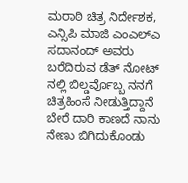ಮರಾಠಿ ಚಿತ್ರ ನಿರ್ದೇಶಕ, ಎನ್ಸಿಪಿ ಮಾಜಿ ಎಂಎಲ್ಎ ಸದಾನಂದ್ ಅವರು ಬರೆದಿರುವ ಡೆತ್ ನೋಟ್ ನಲ್ಲಿ ಬಿಲ್ಡರ್ವೊಬ್ಬ ನನಗೆ ಚಿತ್ರಹಿಂಸೆ ನೀಡುತ್ತಿದ್ದಾನೆ ಬೇರೆ ದಾರಿ ಕಾಣದೆ ನಾನು ನೇಣು ಬಿಗಿದುಕೊಂಡು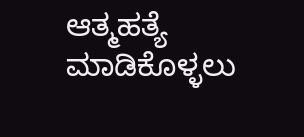ಆತ್ಮಹತ್ಯೆ ಮಾಡಿಕೊಳ್ಳಲು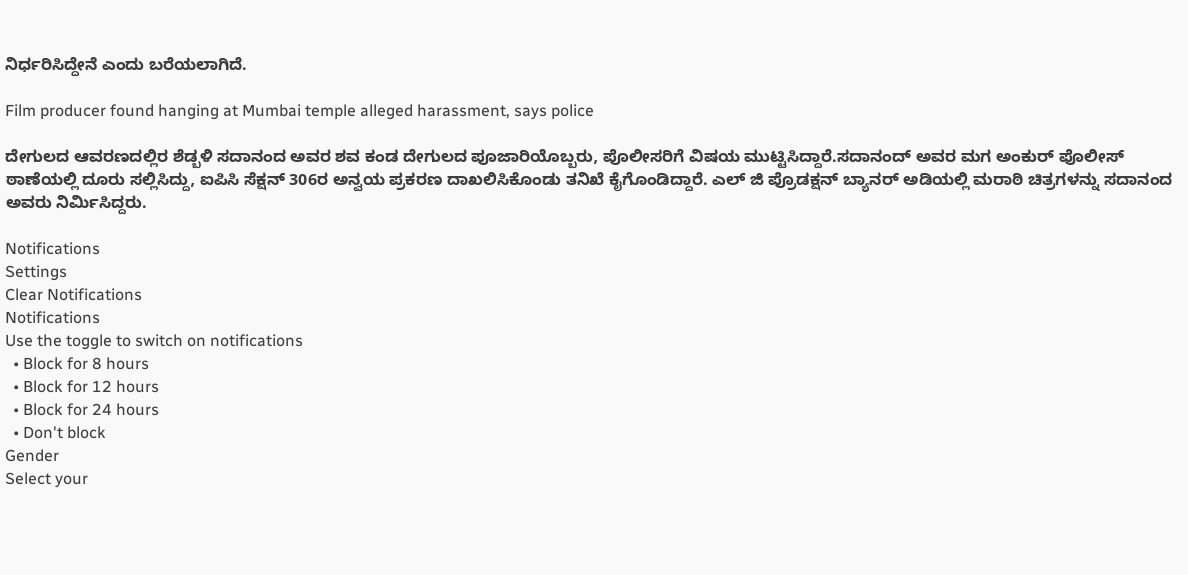ನಿರ್ಧರಿಸಿದ್ದೇನೆ ಎಂದು ಬರೆಯಲಾಗಿದೆ.

Film producer found hanging at Mumbai temple alleged harassment, says police

ದೇಗುಲದ ಆವರಣದಲ್ಲಿರ ಶೆಡ್ಬಳಿ ಸದಾನಂದ ಅವರ ಶವ ಕಂಡ ದೇಗುಲದ ಪೂಜಾರಿಯೊಬ್ಬರು, ಪೊಲೀಸರಿಗೆ ವಿಷಯ ಮುಟ್ಟಿಸಿದ್ದಾರೆ.ಸದಾನಂದ್ ಅವರ ಮಗ ಅಂಕುರ್ ಪೊಲೀಸ್ ಠಾಣೆಯಲ್ಲಿ ದೂರು ಸಲ್ಲಿಸಿದ್ದು, ಐಪಿಸಿ ಸೆಕ್ಷನ್ 306ರ ಅನ್ವಯ ಪ್ರಕರಣ ದಾಖಲಿಸಿಕೊಂಡು ತನಿಖೆ ಕೈಗೊಂಡಿದ್ದಾರೆ. ಎಲ್ ಜಿ ಪ್ರೊಡಕ್ಷನ್ ಬ್ಯಾನರ್ ಅಡಿಯಲ್ಲಿ ಮರಾಠಿ ಚಿತ್ರಗಳನ್ನು ಸದಾನಂದ ಅವರು ನಿರ್ಮಿಸಿದ್ದರು.

Notifications
Settings
Clear Notifications
Notifications
Use the toggle to switch on notifications
  • Block for 8 hours
  • Block for 12 hours
  • Block for 24 hours
  • Don't block
Gender
Select your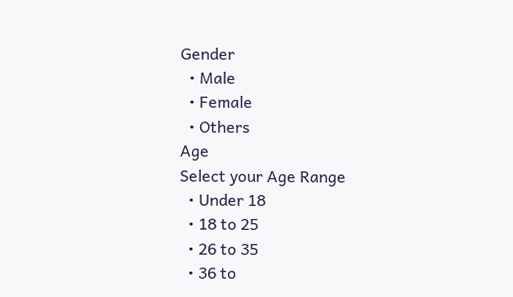Gender
  • Male
  • Female
  • Others
Age
Select your Age Range
  • Under 18
  • 18 to 25
  • 26 to 35
  • 36 to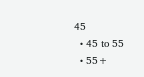45
  • 45 to 55
  • 55+